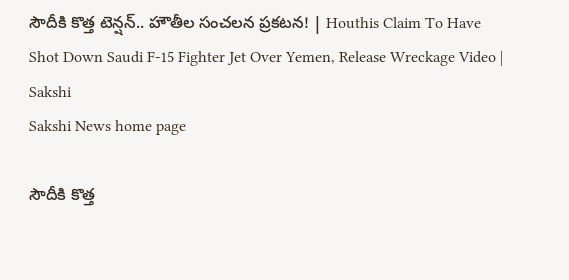సౌదీకి కొత్త టెన్షన్‌.. హౌతీల సంచలన ప్రకటన! | Houthis Claim To Have Shot Down Saudi F-15 Fighter Jet Over Yemen, Release Wreckage Video | Sakshi
Sakshi News home page

సౌదీకి కొత్త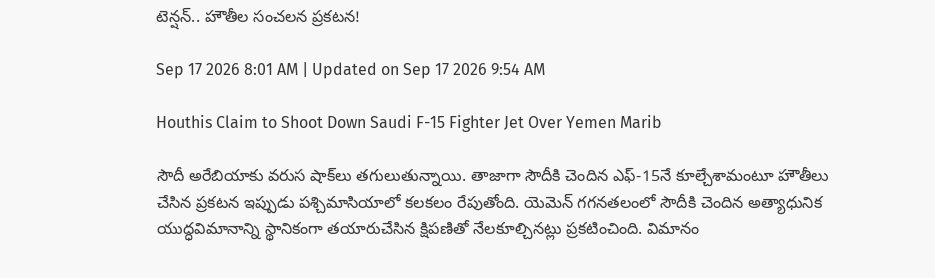టెన్షన్‌.. హౌతీల సంచలన ప్రకటన!

Sep 17 2026 8:01 AM | Updated on Sep 17 2026 9:54 AM

Houthis Claim to Shoot Down Saudi F-15 Fighter Jet Over Yemen Marib

సౌదీ అరేబియాకు వరుస షాక్‌లు తగులుతున్నాయి. తాజాగా సౌదీకి చెందిన ఎఫ్‌-15నే కూల్చేశామంటూ హౌతీలు చేసిన ప్రకటన ఇప్పుడు పశ్చిమాసియాలో కలకలం రేపుతోంది. యెమెన్‌ గగనతలంలో సౌదీకి చెందిన అత్యాధునిక యుద్ధవిమానాన్ని స్థానికంగా తయారుచేసిన క్షిపణితో నేలకూల్చినట్లు ప్రకటించింది. విమానం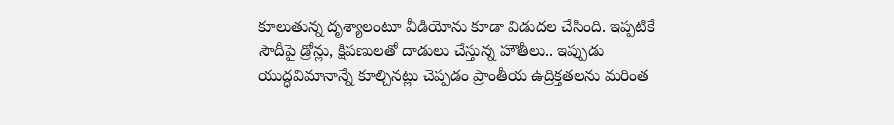కూలుతున్న దృశ్యాలంటూ వీడియోను కూడా విడుదల చేసింది. ఇప్పటికే సౌదీపై డ్రోన్లు, క్షిపణులతో దాడులు చేస్తున్న హౌతీలు.. ఇప్పుడు యుద్ధవిమానాన్నే కూల్చినట్లు చెప్పడం ప్రాంతీయ ఉద్రిక్తతలను మరింత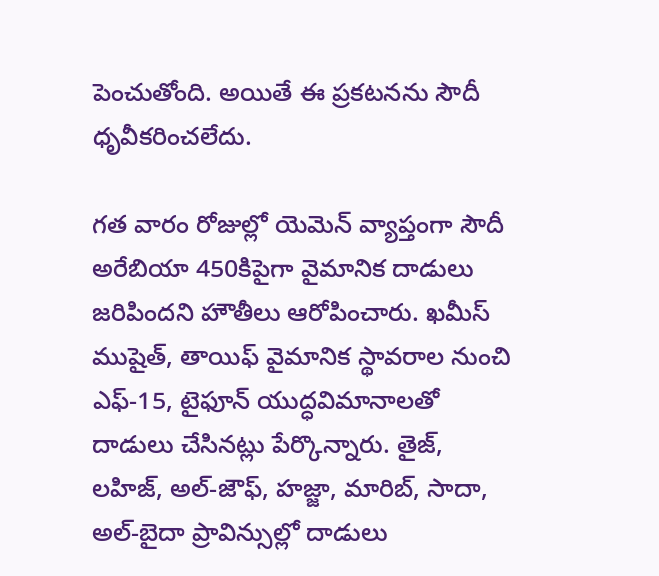పెంచుతోంది. అయితే ఈ ప్రకటనను సౌదీ ధృవీకరించలేదు.

గత వారం రోజుల్లో యెమెన్‌ వ్యాప్తంగా సౌదీ అరేబియా 450కిపైగా వైమానిక దాడులు జరిపిందని హౌతీలు ఆరోపించారు. ఖమీస్‌ ముషైత్‌, తాయిఫ్‌ వైమానిక స్థావరాల నుంచి ఎఫ్‌-15, టైఫూన్‌ యుద్ధవిమానాలతో దాడులు చేసినట్లు పేర్కొన్నారు. తైజ్‌, లహిజ్‌, అల్‌-జౌఫ్‌, హజ్జా, మారిబ్‌, సాదా, అల్‌-బైదా ప్రావిన్సుల్లో దాడులు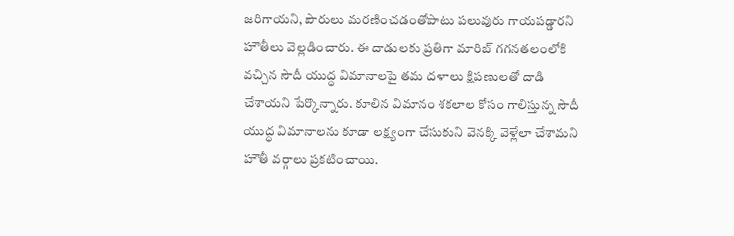జరిగాయని, పౌరులు మరణించడంతోపాటు పలువురు గాయపడ్డారని హౌతీలు వెల్లడించారు. ఈ దాడులకు ప్రతిగా మారిబ్‌ గగనతలంలోకి వచ్చిన సౌదీ యుద్ధ విమానాలపై తమ దళాలు క్షిపణులతో దాడి చేశాయని పేర్కొన్నారు. కూలిన విమానం శకలాల కోసం గాలిస్తున్న సౌదీ యుద్ధ విమానాలను కూడా లక్ష్యంగా చేసుకుని వెనక్కి వెళ్లేలా చేశామని హౌతీ వర్గాలు ప్రకటించాయి.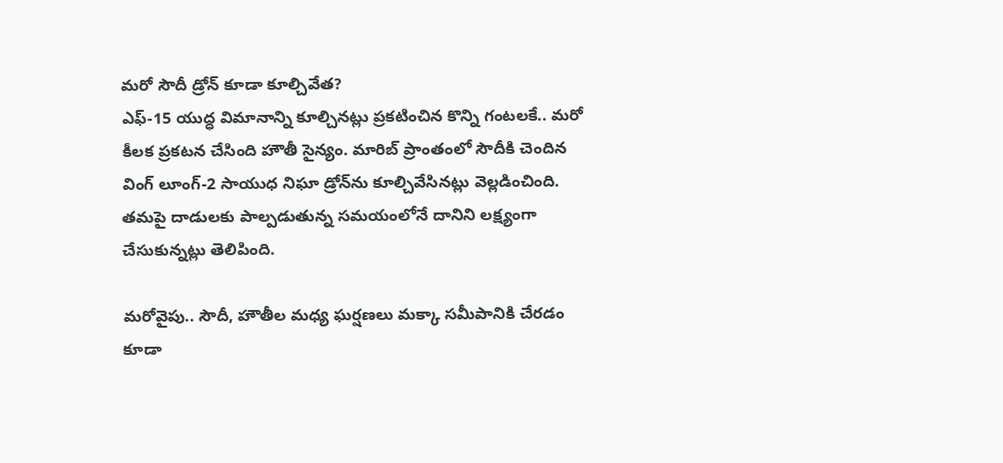మరో సౌదీ డ్రోన్‌ కూడా కూల్చివేత?
ఎఫ్‌-15 యుద్ధ విమానాన్ని కూల్చినట్లు ప్రకటించిన కొన్ని గంటలకే.. మరో కీలక ప్రకటన చేసింది హౌతీ సైన్యం. మారిబ్‌ ప్రాంతంలో సౌదీకి చెందిన వింగ్‌ లూంగ్‌-2 సాయుధ నిఘా డ్రోన్‌ను కూల్చివేసినట్లు వెల్లడించింది. తమపై దాడులకు పాల్పడుతున్న సమయంలోనే దానిని లక్ష్యంగా చేసుకున్నట్లు తెలిపింది.

మరోవైపు.. సౌదీ, హౌతీల మధ్య ఘర్షణలు మక్కా సమీపానికి చేరడం కూడా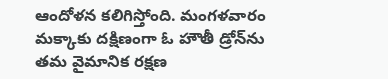ఆందోళన కలిగిస్తోంది. మంగళవారం మక్కాకు దక్షిణంగా ఓ హౌతీ డ్రోన్‌ను తమ వైమానిక రక్షణ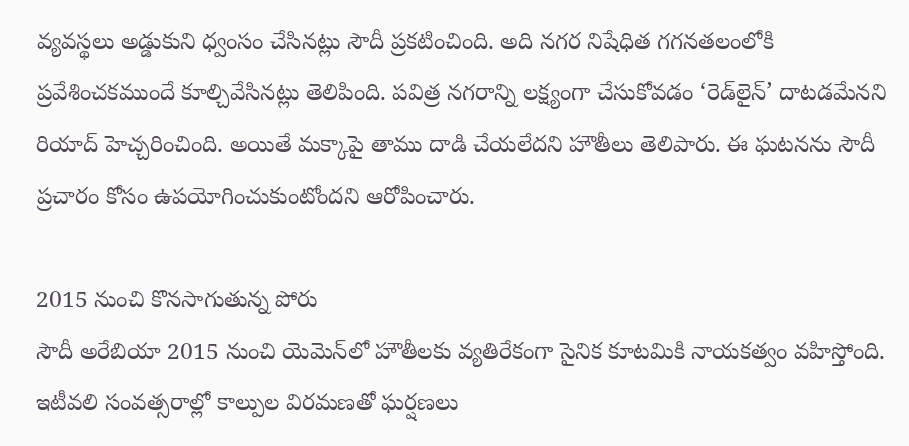వ్యవస్థలు అడ్డుకుని ధ్వంసం చేసినట్లు సౌదీ ప్రకటించింది. అది నగర నిషేధిత గగనతలంలోకి ప్రవేశించకముందే కూల్చివేసినట్లు తెలిపింది. పవిత్ర నగరాన్ని లక్ష్యంగా చేసుకోవడం ‘రెడ్‌లైన్‌’ దాటడమేనని రియాద్‌ హెచ్చరించింది. అయితే మక్కాపై తాము దాడి చేయలేదని హౌతీలు తెలిపారు. ఈ ఘటనను సౌదీ ప్రచారం కోసం ఉపయోగించుకుంటోందని ఆరోపించారు.

2015 నుంచి కొనసాగుతున్న పోరు
సౌదీ అరేబియా 2015 నుంచి యెమెన్‌లో హౌతీలకు వ్యతిరేకంగా సైనిక కూటమికి నాయకత్వం వహిస్తోంది. ఇటీవలి సంవత్సరాల్లో కాల్పుల విరమణతో ఘర్షణలు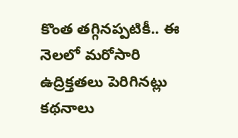కొంత తగ్గినప్పటికీ.. ఈ నెలలో మరోసారి ఉద్రిక్తతలు పెరిగినట్లు కథనాలు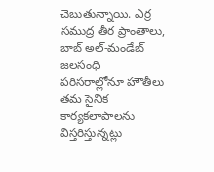చెబుతున్నాయి. ఎర్ర సముద్ర తీర ప్రాంతాలు, బాబ్‌ అల్‌-మండేబ్‌ జలసంధి పరిసరాల్లోనూ హౌతీలు తమ సైనిక కార్యకలాపాలను విస్తరిస్తున్నట్లు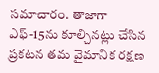సమాచారం. తాజాగా ఎఫ్‌-15ను కూల్చినట్లు చేసిన ప్రకటన తమ వైమానిక రక్షణ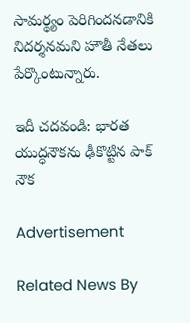సామర్థ్యం పెరిగిందనడానికి నిదర్శనమని హౌతీ నేతలు పేర్కొంటున్నారు.

ఇదీ చదవండి: భారత యుద్ధనౌకను ఢీకొట్టిన పాక్‌ నౌక

Advertisement

Related News By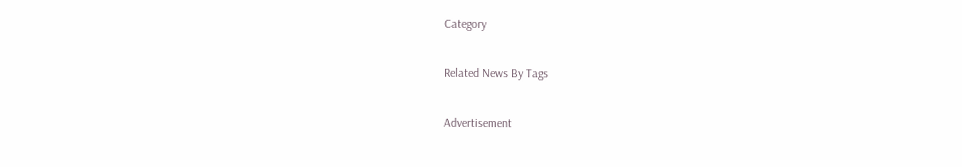Category

Related News By Tags

Advertisement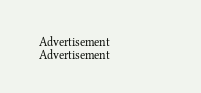Advertisement
Advertisement